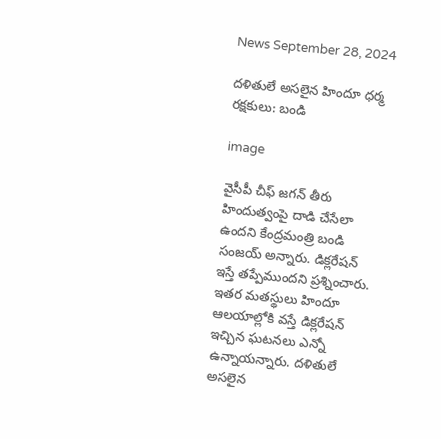News September 28, 2024

దళితులే అసలైన హిందూ ధర్మ రక్షకులు: బండి

image

వైసీపీ చీఫ్ జగన్ తీరు హిందుత్వంపై దాడి చేసేలా ఉందని కేంద్రమంత్రి బండి సంజయ్ అన్నారు. డిక్లరేషన్ ఇస్తే తప్పేముందని ప్రశ్నించారు. ఇతర మతస్థులు హిందూ ఆలయాల్లోకి వస్తే డిక్లరేషన్ ఇచ్చిన ఘటనలు ఎన్నో ఉన్నాయన్నారు. దళితులే అసలైన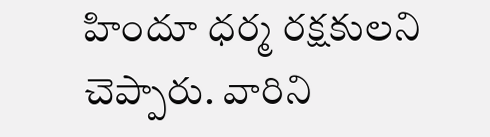హిందూ ధర్మ రక్షకులని చెప్పారు. వారిని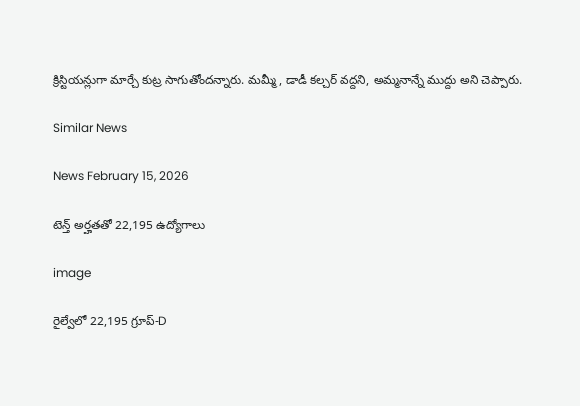క్రిస్టియన్లుగా మార్చే కుట్ర సాగుతోందన్నారు. మమ్మీ, డాడీ కల్చర్ వద్దని, అమ్మనాన్నే ముద్దు అని చెప్పారు.

Similar News

News February 15, 2026

టెన్త్ అర్హతతో 22,195 ఉద్యోగాలు

image

రైల్వేలో 22,195 గ్రూప్-D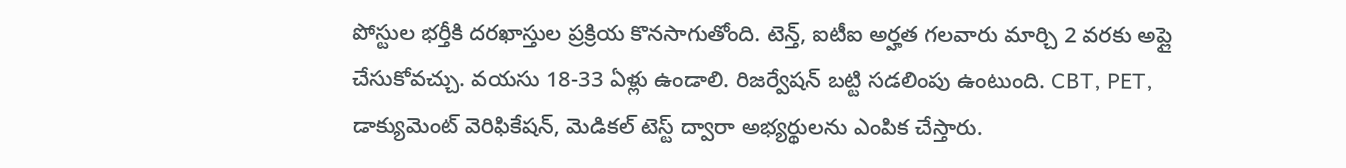పోస్టుల భర్తీకి దరఖాస్తుల ప్రక్రియ కొనసాగుతోంది. టెన్త్, ఐటీఐ అర్హత గలవారు మార్చి 2 వరకు అప్లై చేసుకోవచ్చు. వయసు 18-33 ఏళ్లు ఉండాలి. రిజర్వేషన్ బట్టి సడలింపు ఉంటుంది. CBT, PET, డాక్యుమెంట్ వెరిఫికేషన్, మెడికల్ టెస్ట్ ద్వారా అభ్యర్థులను ఎంపిక చేస్తారు.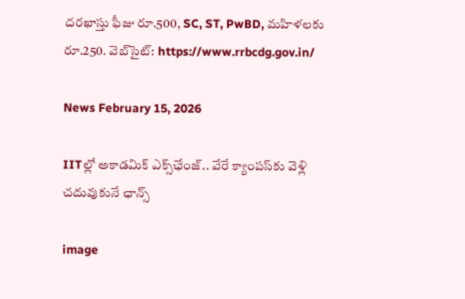దరఖాస్తు ఫీజు రూ.500, SC, ST, PwBD, మహిళలకు రూ.250. వెబ్‌సైట్: https://www.rrbcdg.gov.in/

News February 15, 2026

IITల్లో అకాడమిక్ ఎక్స్‌ఛేంజ్.. వేరే క్యాంపస్‌కు వెళ్లి చదువుకునే ఛాన్స్

image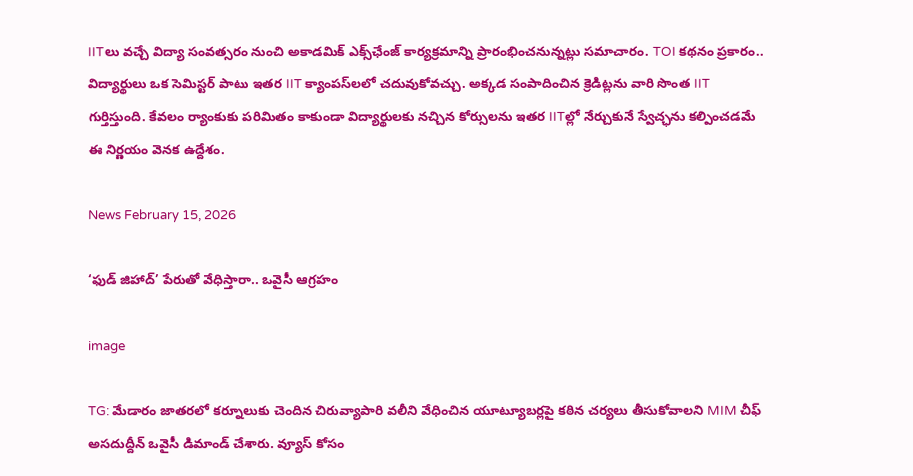IITలు వచ్చే విద్యా సంవత్సరం నుంచి అకాడమిక్ ఎక్స్‌ఛేంజ్ కార్యక్రమాన్ని ప్రారంభించనున్నట్లు సమాచారం. TOI కథనం ప్రకారం.. విద్యార్థులు ఒక సెమిస్టర్ పాటు ఇతర IIT క్యాంపస్‌లలో చదువుకోవచ్చు. అక్కడ సంపాదించిన క్రెడిట్లను వారి సొంత IIT గుర్తిస్తుంది. కేవలం ర్యాంకుకు పరిమితం కాకుండా విద్యార్థులకు నచ్చిన కోర్సులను ఇతర IITల్లో నేర్చుకునే స్వేచ్ఛను కల్పించడమే ఈ నిర్ణయం వెనక ఉద్దేశం.

News February 15, 2026

‘ఫుడ్ జిహాద్’ పేరుతో వేధిస్తారా.. ఒవైసీ ఆగ్రహం

image

TG: మేడారం జాతరలో కర్నూలుకు చెందిన చిరువ్యాపారి వలీని వేధించిన యూట్యూబర్లపై కఠిన చర్యలు తీసుకోవాలని MIM చీఫ్ అసదుద్దీన్ ఒవైసీ డిమాండ్ చేశారు. వ్యూస్ కోసం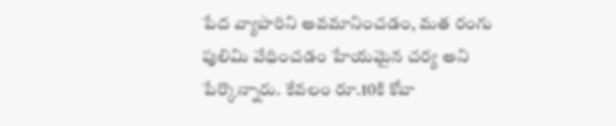పేద వ్యాపారిని అవమానించడం, మత రంగు పులిమి వేధించడం హేయమైన చర్య అని పేర్కొన్నారు. కేవలం రూ.10కి కోవా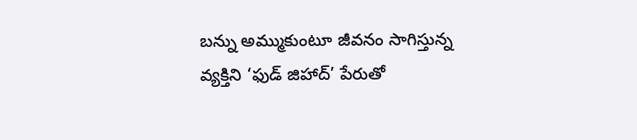బన్ను అమ్ముకుంటూ జీవనం సాగిస్తున్న వ్యక్తిని ‘ఫుడ్ జిహాద్’ పేరుతో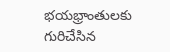భయభ్రాంతులకు గురిచేసిన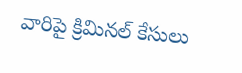వారిపై క్రిమినల్ కేసులు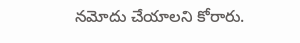నమోదు చేయాలని కోరారు.